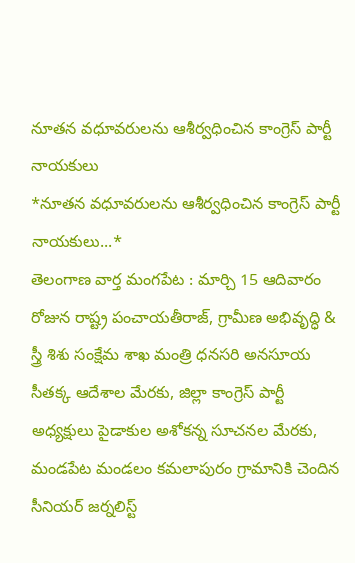నూతన వధూవరులను ఆశీర్వధించిన కాంగ్రెస్ పార్టీ నాయకులు
*నూతన వధూవరులను ఆశీర్వధించిన కాంగ్రెస్ పార్టీ నాయకులు...*
తెలంగాణ వార్త మంగపేట : మార్చి 15 ఆదివారం రోజున రాష్ట్ర పంచాయతీరాజ్, గ్రామీణ అభివృద్ధి & స్త్రీ శిశు సంక్షేమ శాఖ మంత్రి ధనసరి అనసూయ సీతక్క ఆదేశాల మేరకు, జిల్లా కాంగ్రెస్ పార్టీ అధ్యక్షులు పైడాకుల అశోకన్న సూచనల మేరకు,
మండపేట మండలం కమలాపురం గ్రామానికి చెందిన సీనియర్ జర్నలిస్ట్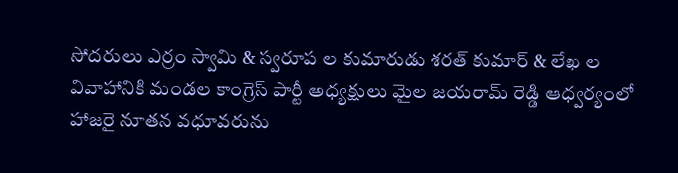సోదరులు ఎర్రం స్వామి & స్వరూప ల కుమారుడు శరత్ కుమార్ & లేఖ ల వివాహానికి మండల కాంగ్రెస్ పార్టీ అధ్యక్షులు మైల జయరామ్ రెడ్డి ఆధ్వర్యంలో హాజరై నూతన వధూవరును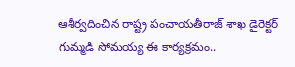ఆశీర్వదించిన రాష్ట్ర పంచాయతీరాజ్ శాఖ డైరెక్టర్ గుమ్మడి సోమయ్య ఈ కార్యక్రమం..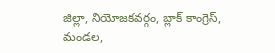జిల్లా, నియోజకవర్గం, బ్లాక్ కాంగ్రెస్, మండల,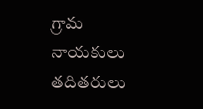గ్రామ నాయకులు తదితరులు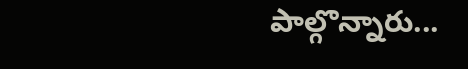పాల్గొన్నారు...